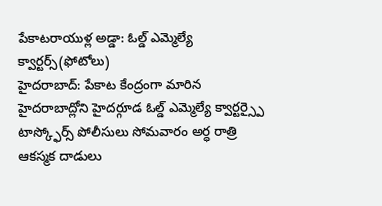పేకాటరాయుళ్ల అడ్డా: ఓల్డ్ ఎమ్మెల్యే క్వార్టర్స్(ఫోటోలు)
హైదరాబాద్: పేకాట కేంద్రంగా మారిన హైదరాబాద్లోని హైదర్గూడ ఓల్డ్ ఎమ్మెల్యే క్వార్టర్స్పై టాస్క్ఫోర్స్ పోలీసులు సోమవారం అర్ధ రాత్రి ఆకస్మక దాడులు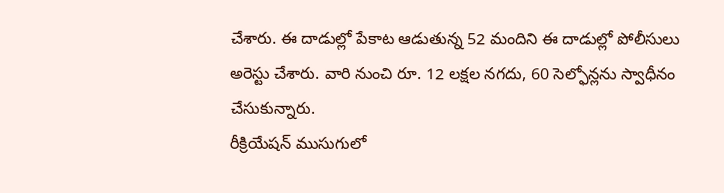చేశారు. ఈ దాడుల్లో పేకాట ఆడుతున్న 52 మందిని ఈ దాడుల్లో పోలీసులు అరెస్టు చేశారు. వారి నుంచి రూ. 12 లక్షల నగదు, 60 సెల్ఫోన్లను స్వాధీనం చేసుకున్నారు.
రీక్రియేషన్ ముసుగులో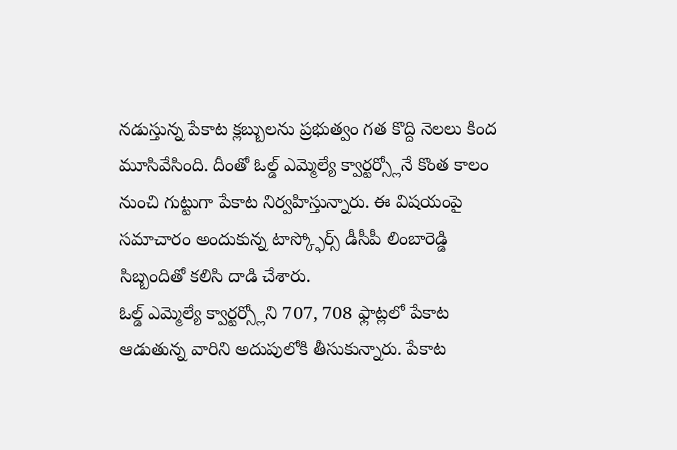నడుస్తున్న పేకాట క్లబ్బులను ప్రభుత్వం గత కొద్ది నెలలు కింద మూసివేసింది. దీంతో ఓల్డ్ ఎమ్మెల్యే క్వార్టర్స్లోనే కొంత కాలం నుంచి గుట్టుగా పేకాట నిర్వహిస్తున్నారు. ఈ విషయంపై సమాచారం అందుకున్న టాస్క్ఫోర్స్ డీసీపీ లింబారెడ్డి సిబ్బందితో కలిసి దాడి చేశారు.
ఓల్డ్ ఎమ్మెల్యే క్వార్టర్స్లోని 707, 708 ఫ్లాట్లలో పేకాట ఆడుతున్న వారిని అదుపులోకి తీసుకున్నారు. పేకాట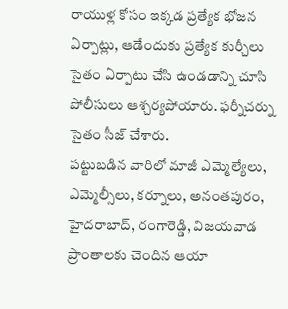రాయుళ్ల కోసం ఇక్కడ ప్రత్యేక భోజన ఏర్పాట్లు, ఆడేందుకు ప్రత్యేక కుర్చీలు సైతం ఏర్పాటు చేసి ఉండడాన్ని చూసి పోలీసులు ఆశ్చర్యపోయారు. ఫర్నీచర్ను సైతం సీజ్ చేశారు.
పట్టుబడిన వారిలో మాజీ ఎమ్మెల్యేలు, ఎమ్మెల్సీలు, కర్నూలు, అనంతపురం, హైదరాబాద్, రంగారెడ్డి, విజయవాడ ప్రాంతాలకు చెందిన ఆయా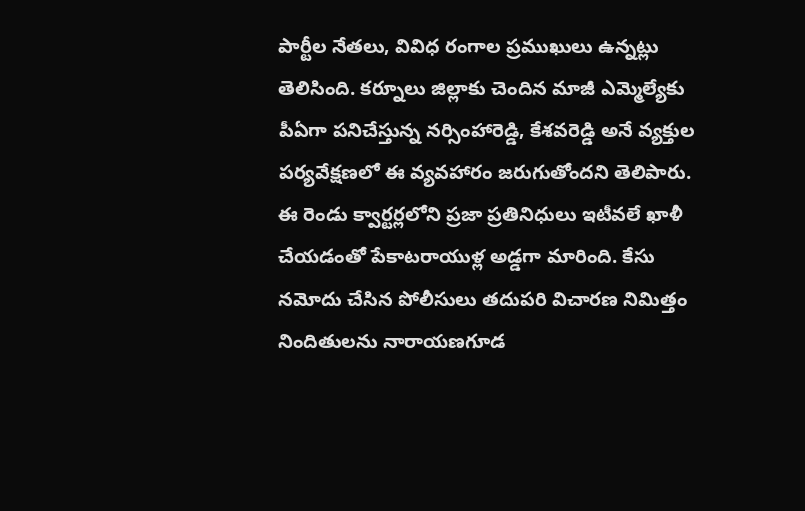పార్టీల నేతలు, వివిధ రంగాల ప్రముఖులు ఉన్నట్లు తెలిసింది. కర్నూలు జిల్లాకు చెందిన మాజీ ఎమ్మెల్యేకు పీఏగా పనిచేస్తున్న నర్సింహారెడ్డి, కేశవరెడ్డి అనే వ్యక్తుల పర్యవేక్షణలో ఈ వ్యవహారం జరుగుతోందని తెలిపారు.
ఈ రెండు క్వార్టర్లలోని ప్రజా ప్రతినిధులు ఇటీవలే ఖాళీ చేయడంతో పేకాటరాయుళ్ల అడ్డగా మారింది. కేసు నమోదు చేసిన పోలీసులు తదుపరి విచారణ నిమిత్తం నిందితులను నారాయణగూడ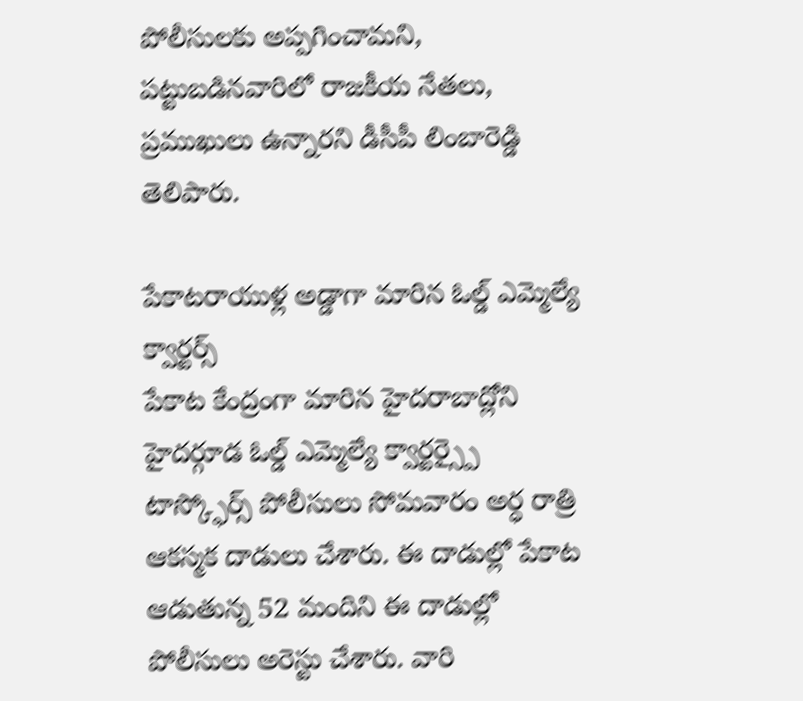పోలీసులకు అప్పగించామని, పట్టుబడినవారిలో రాజకీయ నేతలు, ప్రముఖులు ఉన్నారని డీసీపీ లింబారెడ్డి తెలిపారు.

పేకాటరాయుళ్ల అడ్డాగా మారిన ఓల్డ్ ఎమ్మెల్యే క్వార్టర్స్
పేకాట కేంద్రంగా మారిన హైదరాబాద్లోని హైదర్గూడ ఓల్డ్ ఎమ్మెల్యే క్వార్టర్స్పై టాస్క్ఫోర్స్ పోలీసులు సోమవారం అర్ధ రాత్రి ఆకస్మక దాడులు చేశారు. ఈ దాడుల్లో పేకాట ఆడుతున్న 52 మందిని ఈ దాడుల్లో పోలీసులు అరెస్టు చేశారు. వారి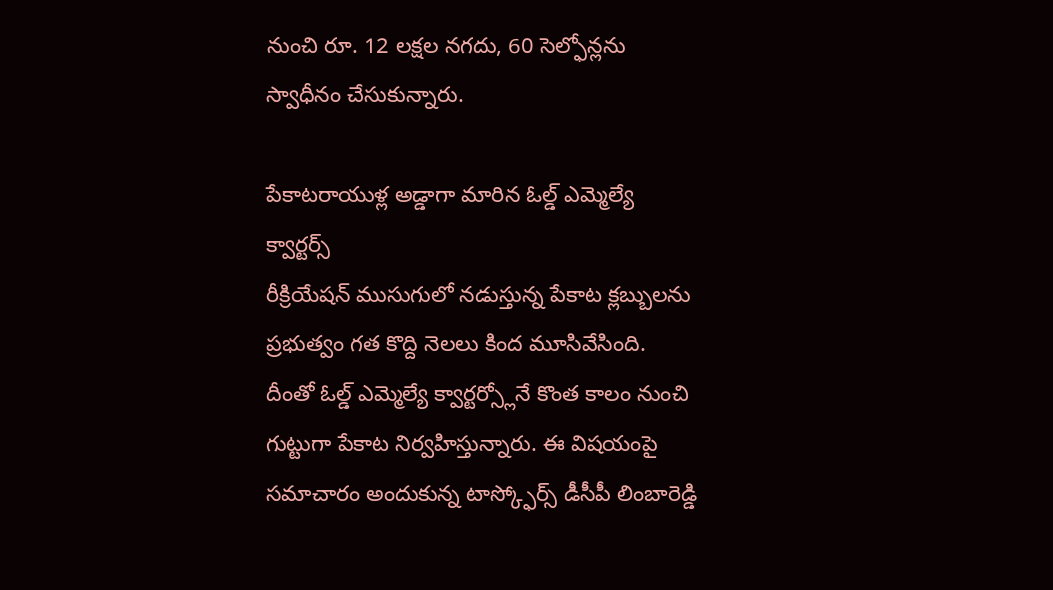నుంచి రూ. 12 లక్షల నగదు, 60 సెల్ఫోన్లను స్వాధీనం చేసుకున్నారు.

పేకాటరాయుళ్ల అడ్డాగా మారిన ఓల్డ్ ఎమ్మెల్యే క్వార్టర్స్
రీక్రియేషన్ ముసుగులో నడుస్తున్న పేకాట క్లబ్బులను ప్రభుత్వం గత కొద్ది నెలలు కింద మూసివేసింది. దీంతో ఓల్డ్ ఎమ్మెల్యే క్వార్టర్స్లోనే కొంత కాలం నుంచి గుట్టుగా పేకాట నిర్వహిస్తున్నారు. ఈ విషయంపై సమాచారం అందుకున్న టాస్క్ఫోర్స్ డీసీపీ లింబారెడ్డి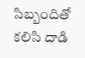సిబ్బందితో కలిసి దాడి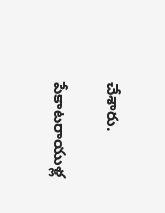చేశారు.

పేకాటరాయుళ్ల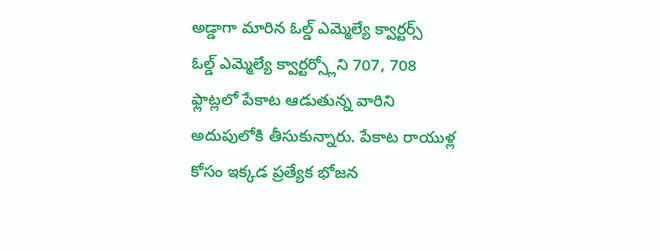అడ్డాగా మారిన ఓల్డ్ ఎమ్మెల్యే క్వార్టర్స్
ఓల్డ్ ఎమ్మెల్యే క్వార్టర్స్లోని 707, 708 ఫ్లాట్లలో పేకాట ఆడుతున్న వారిని అదుపులోకి తీసుకున్నారు. పేకాట రాయుళ్ల కోసం ఇక్కడ ప్రత్యేక భోజన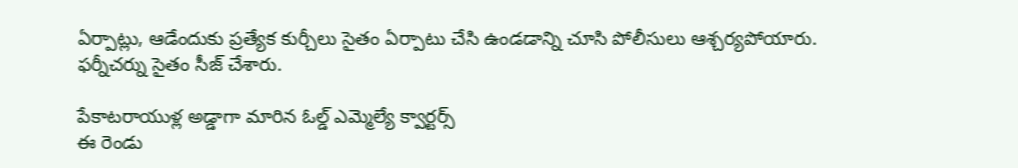ఏర్పాట్లు, ఆడేందుకు ప్రత్యేక కుర్చీలు సైతం ఏర్పాటు చేసి ఉండడాన్ని చూసి పోలీసులు ఆశ్చర్యపోయారు. ఫర్నీచర్ను సైతం సీజ్ చేశారు.

పేకాటరాయుళ్ల అడ్డాగా మారిన ఓల్డ్ ఎమ్మెల్యే క్వార్టర్స్
ఈ రెండు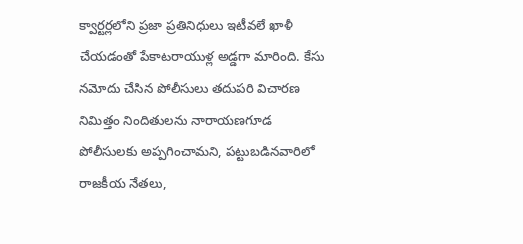క్వార్టర్లలోని ప్రజా ప్రతినిధులు ఇటీవలే ఖాళీ చేయడంతో పేకాటరాయుళ్ల అడ్డగా మారింది. కేసు నమోదు చేసిన పోలీసులు తదుపరి విచారణ నిమిత్తం నిందితులను నారాయణగూడ పోలీసులకు అప్పగించామని, పట్టుబడినవారిలో రాజకీయ నేతలు,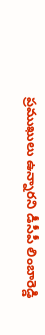ప్రముఖులు ఉన్నారని డీసీపీ లింబారెడ్డి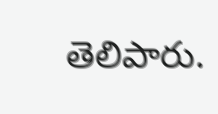తెలిపారు.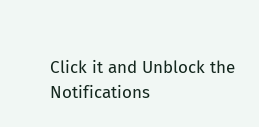Click it and Unblock the Notifications